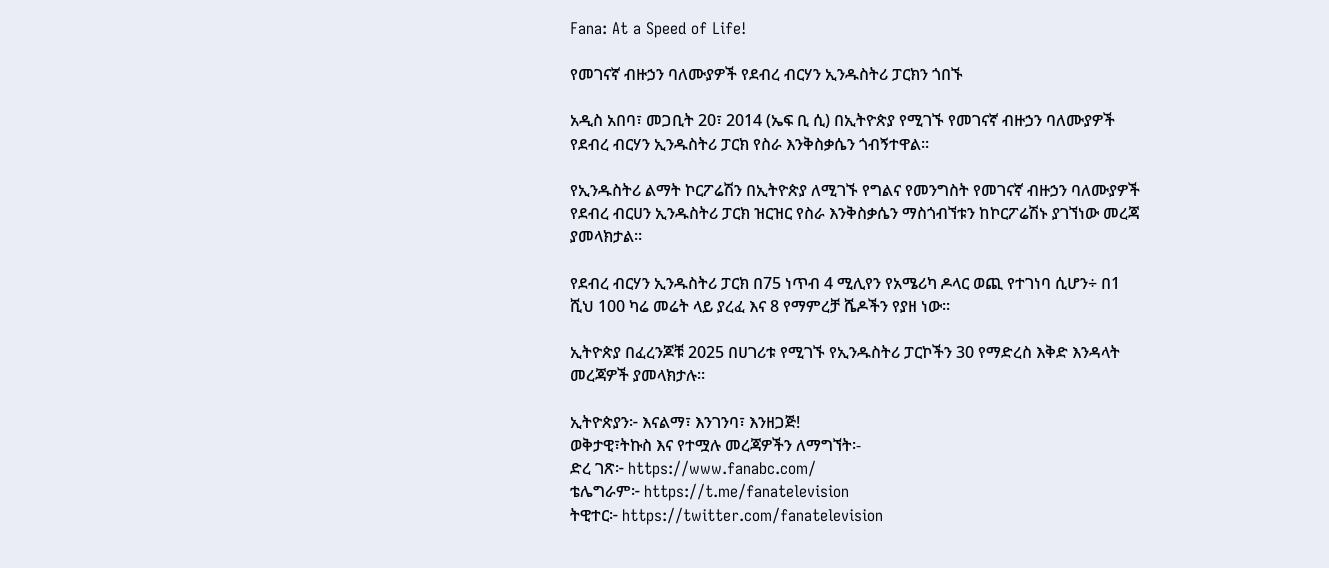Fana: At a Speed of Life!

የመገናኛ ብዙኃን ባለሙያዎች የደብረ ብርሃን ኢንዱስትሪ ፓርክን ጎበኙ

አዲስ አበባ፣ መጋቢት 20፣ 2014 (ኤፍ ቢ ሲ) በኢትዮጵያ የሚገኙ የመገናኛ ብዙኃን ባለሙያዎች የደብረ ብርሃን ኢንዱስትሪ ፓርክ የስራ እንቅስቃሴን ጎብኝተዋል፡፡

የኢንዱስትሪ ልማት ኮርፖሬሽን በኢትዮጵያ ለሚገኙ የግልና የመንግስት የመገናኛ ብዙኃን ባለሙያዎች የደብረ ብርሀን ኢንዱስትሪ ፓርክ ዝርዝር የስራ እንቅስቃሴን ማስጎብኘቱን ከኮርፖሬሽኑ ያገኘነው መረጃ ያመላክታል፡፡

የደብረ ብርሃን ኢንዱስትሪ ፓርክ በ75 ነጥብ 4 ሚሊየን የአሜሪካ ዶላር ወጪ የተገነባ ሲሆን÷ በ1 ሺህ 100 ካሬ መሬት ላይ ያረፈ እና 8 የማምረቻ ሼዶችን የያዘ ነው፡፡

ኢትዮጵያ በፈረንጆቹ 2025 በሀገሪቱ የሚገኙ የኢንዱስትሪ ፓርኮችን 30 የማድረስ እቅድ እንዳላት መረጃዎች ያመላክታሉ፡፡

ኢትዮጵያን፦ እናልማ፣ እንገንባ፣ እንዘጋጅ!
ወቅታዊ፣ትኩስ እና የተሟሉ መረጃዎችን ለማግኘት፡-
ድረ ገጽ፦ https://www.fanabc.com/
ቴሌግራም፦ https://t.me/fanatelevision
ትዊተር፦ https://twitter.com/fanatelevision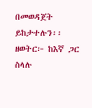በመወዳጀት ይከታተሉን፡፡
ዘወትር፦ ከእኛ ጋር ስላሉ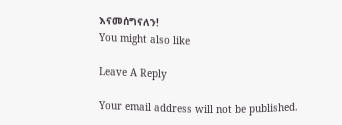እናመሰግናለን!
You might also like

Leave A Reply

Your email address will not be published.